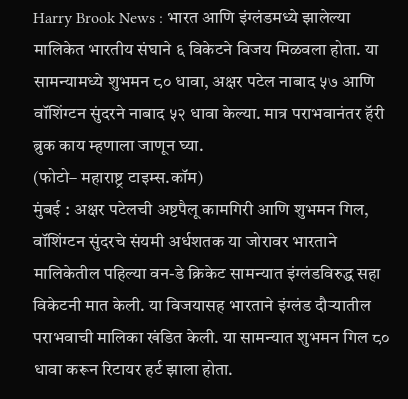Harry Brook News : भारत आणि इंग्लंडमध्ये झालेल्या मालिकेत भारतीय संघाने ६ विकेटने विजय मिळवला होता. या सामन्यामध्ये शुभमन ८० धावा, अक्षर पटेल नाबाद ५७ आणि वॉशिंग्टन सुंदरने नाबाद ५२ धावा केल्या. मात्र पराभवानंतर हॅरी ब्रुक काय म्हणाला जाणून घ्या.
(फोटो– महाराष्ट्र टाइम्स.कॉम)
मुंबई : अक्षर पटेलची अष्टपैलू कामगिरी आणि शुभमन गिल, वॉशिंग्टन सुंदरचे संयमी अर्धशतक या जोरावर भारताने मालिकेतील पहिल्या वन-डे क्रिकेट सामन्यात इंग्लंडविरुद्ध सहा विकेटनी मात केली. या विजयासह भारताने इंग्लंड दौऱ्यातील पराभवाची मालिका खंडित केली. या सामन्यात शुभमन गिल ८० धावा करून रिटायर हर्ट झाला होता.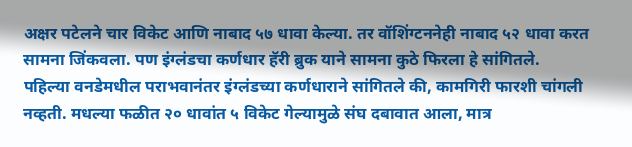अक्षर पटेलने चार विकेट आणि नाबाद ५७ धावा केल्या. तर वॉशिंग्टननेही नाबाद ५२ धावा करत सामना जिंकवला. पण इंग्लंडचा कर्णधार हॅरी ब्रुक याने सामना कुठे फिरला हे सांगितले.
पहिल्या वनडेमधील पराभवानंतर इंग्लंडच्या कर्णधाराने सांगितले की, कामगिरी फारशी चांगली नव्हती. मधल्या फळीत २० धावांत ५ विकेट गेल्यामुळे संघ दबावात आला, मात्र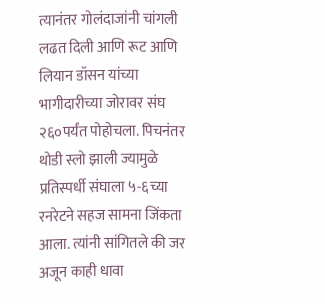त्यानंतर गोलंदाजांनी चांगली लढत दिली आणि रूट आणि लियान डॉसन यांच्या भागीदारीच्या जोरावर संघ २६०पर्यंत पोहोचला. पिचनंतर थोडी स्लो झाली ज्यामुळे प्रतिस्पर्धी संघाला ५-६च्या रनरेटने सहज सामना जिंकता आला. त्यांनी सांगितले की जर अजून काही धावा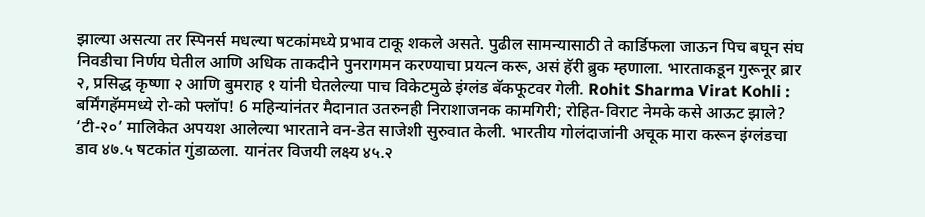झाल्या असत्या तर स्पिनर्स मधल्या षटकांमध्ये प्रभाव टाकू शकले असते. पुढील सामन्यासाठी ते कार्डिफला जाऊन पिच बघून संघ निवडीचा निर्णय घेतील आणि अधिक ताकदीने पुनरागमन करण्याचा प्रयत्न करू, असं हॅरी ब्रुक म्हणाला. भारताकडून गुरूनूर ब्रार २, प्रसिद्ध कृष्णा २ आणि बुमराह १ यांनी घेतलेल्या पाच विकेटमुळे इंग्लंड बॅकफूटवर गेली. Rohit Sharma Virat Kohli : बर्मिंगहॅममध्ये रो-को फ्लॉप! 6 महिन्यांनंतर मैदानात उतरुनही निराशाजनक कामगिरी; रोहित-विराट नेमके कसे आऊट झाले? ‘टी-२०’ मालिकेत अपयश आलेल्या भारताने वन-डेत साजेशी सुरुवात केली. भारतीय गोलंदाजांनी अचूक मारा करून इंग्लंडचा डाव ४७.५ षटकांत गुंडाळला. यानंतर विजयी लक्ष्य ४५.२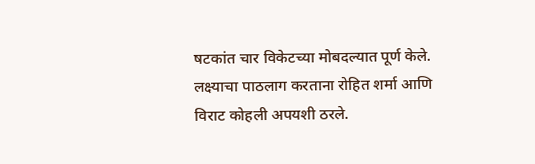षटकांत चार विकेटच्या मोबदल्यात पूर्ण केले. लक्ष्याचा पाठलाग करताना रोहित शर्मा आणि विराट कोहली अपयशी ठरले.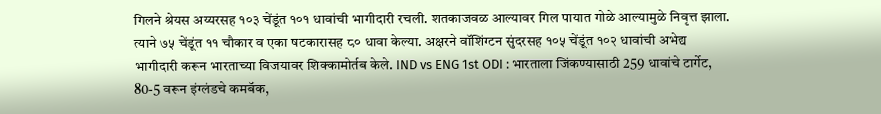गिलने श्रेयस अय्यरसह १०३ चेंडूंत १०१ धावांची भागीदारी रचली. शतकाजवळ आल्यावर गिल पायात गोळे आल्यामुळे निवृत्त झाला. त्याने ७५ चेंडूंत ११ चौकार व एका षटकारासह ८० धावा केल्या. अक्षरने वॉशिंग्टन सुंदरसह १०५ चेंडूंत १०२ धावांची अभेद्य भागीदारी करून भारताच्या विजयावर शिक्कामोर्तब केले. IND vs ENG 1st ODI : भारताला जिंकण्यासाठी 259 धावांचे टार्गेट, 80-5 वरून इंग्लंडचे कमबॅक,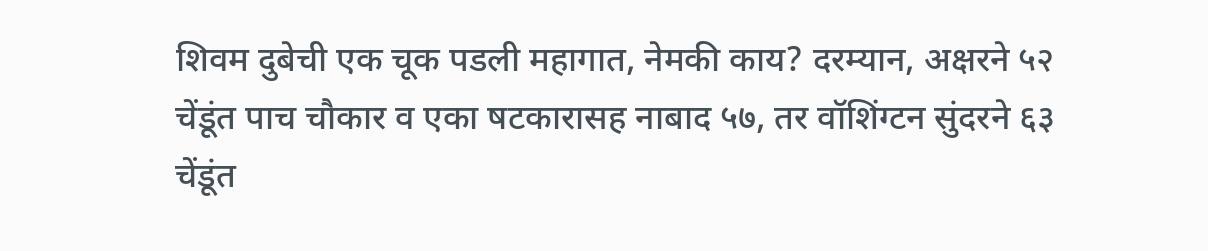शिवम दुबेची एक चूक पडली महागात, नेमकी काय? दरम्यान, अक्षरने ५२ चेंडूंत पाच चौकार व एका षटकारासह नाबाद ५७, तर वॉशिंग्टन सुंदरने ६३ चेंडूंत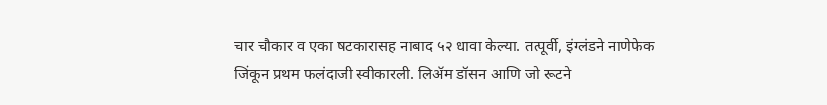चार चौकार व एका षटकारासह नाबाद ५२ धावा केल्या. तत्पूर्वी, इंग्लंडने नाणेफेक जिंकून प्रथम फलंदाजी स्वीकारली. लिॲम डॉसन आणि जो रूटने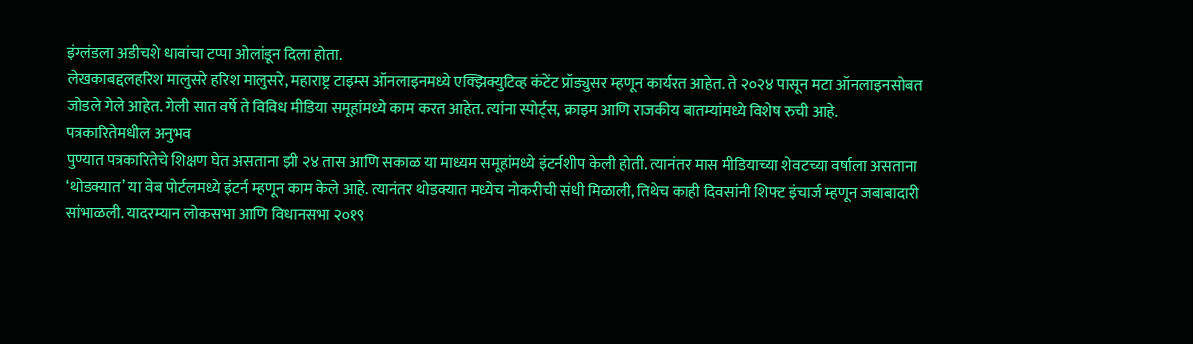इंग्लंडला अडीचशे धावांचा टप्पा ओलांडून दिला होता.
लेखकाबद्दलहरिश मालुसरे हरिश मालुसरे, महाराष्ट्र टाइम्स ऑनलाइनमध्ये एक्झिक्युटिव्ह कंटेंट प्रॉड्युसर म्हणून कार्यरत आहेत. ते २०२४ पासून मटा ऑनलाइनसोबत जोडले गेले आहेत. गेली सात वर्षे ते विविध मीडिया समूहांमध्ये काम करत आहेत. त्यांना स्पोर्ट्स, क्राइम आणि राजकीय बातम्यांमध्ये विशेष रुची आहे.
पत्रकारितेमधील अनुभव
पुण्यात पत्रकारितेचे शिक्षण घेत असताना झी २४ तास आणि सकाळ या माध्यम समूहांमध्ये इंटर्नशीप केली होती. त्यानंतर मास मीडियाच्या शेवटच्या वर्षाला असताना ‘थोडक्यात’ या वेब पोर्टलमध्ये इंटर्न म्हणून काम केले आहे. त्यानंतर थोडक्यात मध्येच नोकरीची संधी मिळाली, तिथेच काही दिवसांनी शिफ्ट इंचार्ज म्हणून जबाबादारी सांभाळली. यादरम्यान लोकसभा आणि विधानसभा २०१९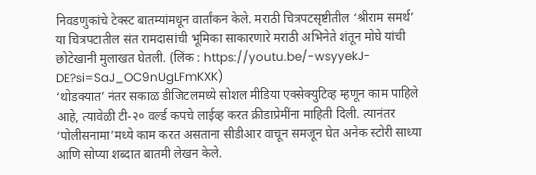निवडणुकांचे टेक्स्ट बातम्यांमधून वार्तांकन केले. मराठी चित्रपटसृष्टीतील ‘श्रीराम समर्थ’ या चित्रपटातील संत रामदासांची भूमिका साकारणारे मराठी अभिनेते शंतून मोघे यांची छोटेखानी मुलाखत घेतली. (लिंक : https://youtu.be/-wsyyekJ-DE?si=SaJ_OC9nUgLFmKXK)
‘थोडक्यात’ नंतर सकाळ डीजिटलमध्ये सोशल मीडिया एक्सेक्युटिव्ह म्हणून काम पाहिले आहे, त्यावेळी टी-२० वर्ल्ड कपचे लाईव्ह करत क्रीडाप्रेमींना माहिती दिली. त्यानंतर ‘पोलीसनामा’मध्ये काम करत असताना सीडीआर वाचून समजून घेत अनेक स्टोरी साध्या आणि सोप्या शब्दात बातमी लेखन केले.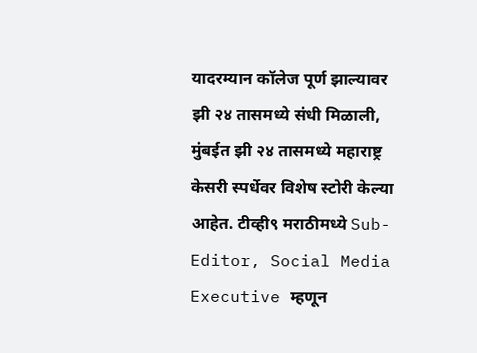यादरम्यान कॉलेज पूर्ण झाल्यावर झी २४ तासमध्ये संधी मिळाली, मुंबईत झी २४ तासमध्ये महाराष्ट्र केसरी स्पर्धेवर विशेष स्टोरी केल्या आहेत. टीव्ही९ मराठीमध्ये Sub-Editor, Social Media Executive म्हणून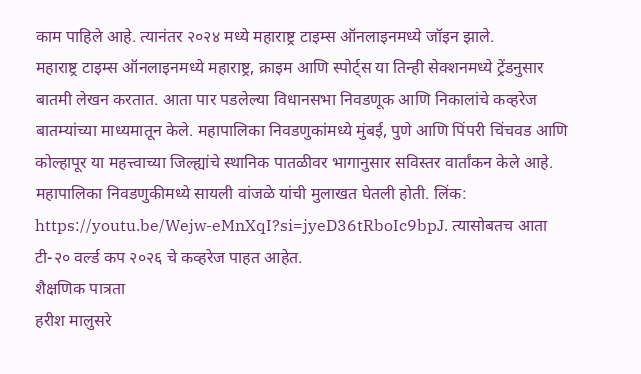काम पाहिले आहे. त्यानंतर २०२४ मध्ये महाराष्ट्र टाइम्स ऑनलाइनमध्ये जॉइन झाले.
महाराष्ट्र टाइम्स ऑनलाइनमध्ये महाराष्ट्र, क्राइम आणि स्पोर्ट्स या तिन्ही सेक्शनमध्ये ट्रेंडनुसार बातमी लेखन करतात. आता पार पडलेल्या विधानसभा निवडणूक आणि निकालांचे कव्हरेज बातम्यांच्या माध्यमातून केले. महापालिका निवडणुकांमध्ये मुंबई, पुणे आणि पिंपरी चिंचवड आणि कोल्हापूर या महत्त्वाच्या जिल्ह्यांचे स्थानिक पातळीवर भागानुसार सविस्तर वार्तांकन केले आहे. महापालिका निवडणुकीमध्ये सायली वांजळे यांची मुलाखत घेतली होती. लिंक: https://youtu.be/Wejw-eMnXqI?si=jyeD36tRboIc9bpJ. त्यासोबतच आता टी-२० वर्ल्ड कप २०२६ चे कव्हरेज पाहत आहेत.
शैक्षणिक पात्रता
हरीश मालुसरे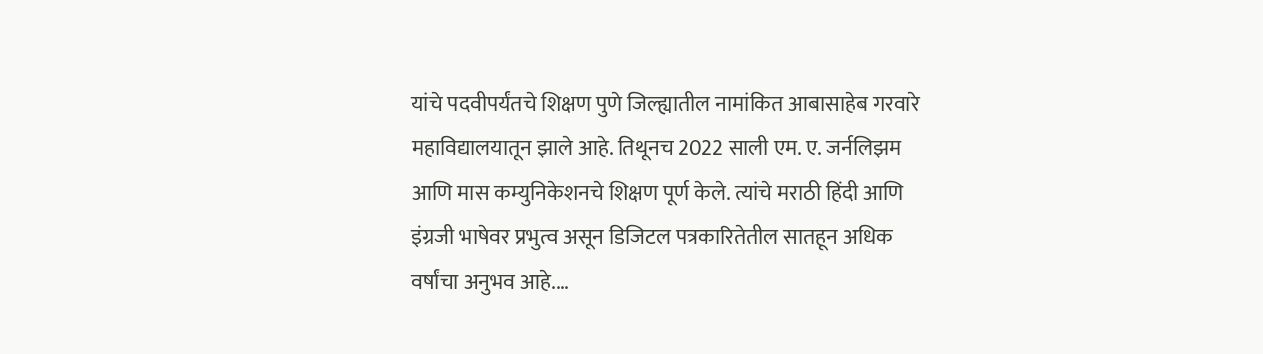यांचे पदवीपर्यंतचे शिक्षण पुणे जिल्ह्यातील नामांकित आबासाहेब गरवारे महाविद्यालयातून झाले आहे. तिथूनच 2022 साली एम. ए. जर्नलिझम आणि मास कम्युनिकेशनचे शिक्षण पूर्ण केले. त्यांचे मराठी हिंदी आणि इंग्रजी भाषेवर प्रभुत्व असून डिजिटल पत्रकारितेतील सातहून अधिक वर्षांचा अनुभव आहे.…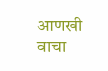आणखी वाचा